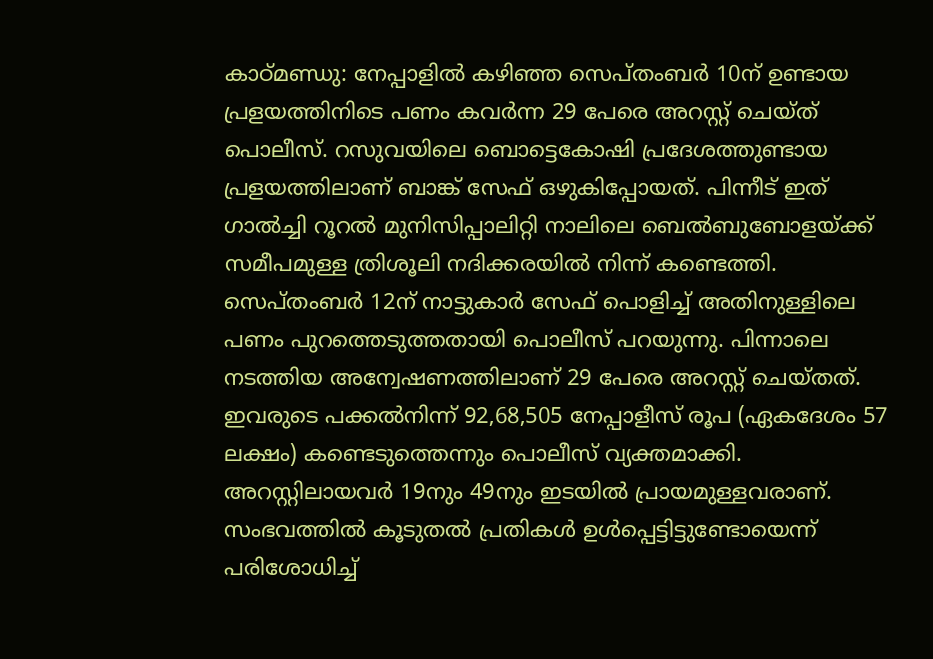കാഠ്മണ്ഡു: നേപ്പാളിൽ കഴിഞ്ഞ സെപ്തംബർ 10ന് ഉണ്ടായ പ്രളയത്തിനിടെ പണം കവർന്ന 29 പേരെ അറസ്റ്റ് ചെയ്ത് പൊലീസ്. റസുവയിലെ ബൊട്ടെകോഷി പ്രദേശത്തുണ്ടായ പ്രളയത്തിലാണ് ബാങ്ക് സേഫ് ഒഴുകിപ്പോയത്. പിന്നീട് ഇത് ഗാൽച്ചി റൂറൽ മുനിസിപ്പാലിറ്റി നാലിലെ ബെൽബുബോളയ്ക്ക് സമീപമുള്ള ത്രിശൂലി നദിക്കരയിൽ നിന്ന് കണ്ടെത്തി.
സെപ്തംബർ 12ന് നാട്ടുകാർ സേഫ് പൊളിച്ച് അതിനുള്ളിലെ പണം പുറത്തെടുത്തതായി പൊലീസ് പറയുന്നു. പിന്നാലെ നടത്തിയ അന്വേഷണത്തിലാണ് 29 പേരെ അറസ്റ്റ് ചെയ്തത്. ഇവരുടെ പക്കൽനിന്ന് 92,68,505 നേപ്പാളീസ് രൂപ (ഏകദേശം 57 ലക്ഷം) കണ്ടെടുത്തെന്നും പൊലീസ് വ്യക്തമാക്കി. അറസ്റ്റിലായവർ 19നും 49നും ഇടയിൽ പ്രായമുള്ളവരാണ്. സംഭവത്തിൽ കൂടുതൽ പ്രതികൾ ഉൾപ്പെട്ടിട്ടുണ്ടോയെന്ന് പരിശോധിച്ച്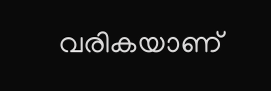വരികയാണ്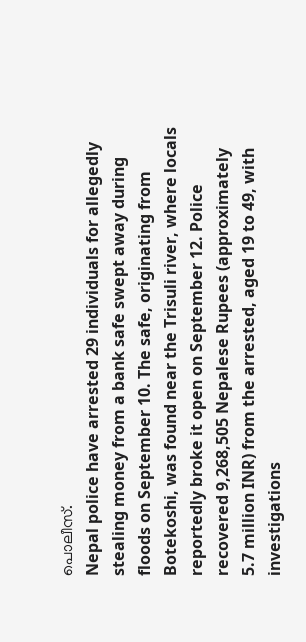പൊലീസ്.
Nepal police have arrested 29 individuals for allegedly stealing money from a bank safe swept away during floods on September 10. The safe, originating from Botekoshi, was found near the Trisuli river, where locals reportedly broke it open on September 12. Police recovered 9,268,505 Nepalese Rupees (approximately 5.7 million INR) from the arrested, aged 19 to 49, with investigations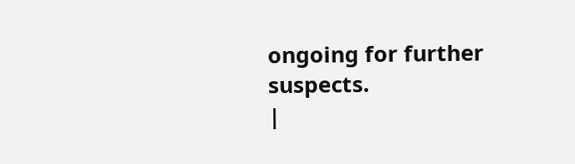ongoing for further suspects.
|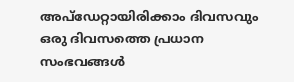അപ്ഡേറ്റായിരിക്കാം ദിവസവും
ഒരു ദിവസത്തെ പ്രധാന സംഭവങ്ങൾ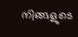നിങ്ങളുടെ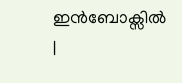ഇൻബോക്സിൽ |